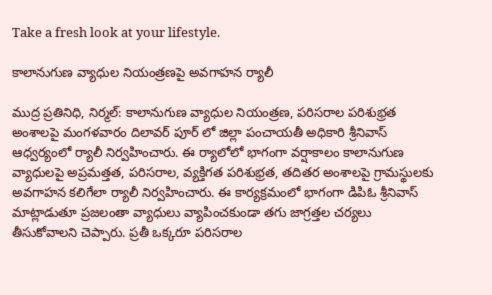Take a fresh look at your lifestyle.

కాలానుగుణ వ్యాధుల నియంత్రణపై అవగాహన ర్యాలీ

ముద్ర ప్రతినిధి, నిర్మల్: కాలానుగుణ వ్యాధుల నియంత్రణ, పరిసరాల పరిశుభ్రత అంశాలపై మంగళవారం దిలావర్ పూర్ లో జిల్లా పంచాయతీ అధికారి శ్రీనివాస్ ఆధ్వర్యంలో ర్యాలీ నిర్వహించారు. ఈ ర్యాలోలో భాగంగా వర్షాకాలం కాలానుగుణ వ్యాధులపై అప్రమత్తత, పరిసరాల, వ్యక్తిగత పరిశుభ్రత, తదితర అంశాలపై గ్రామస్థులకు అవగాహన కలిగేలా ర్యాలీ నిర్వహించారు. ఈ కార్యక్రమంలో భాగంగా డిపిఓ శ్రీనివాస్ మాట్లాడుతూ ప్రజలంతా వ్యాధులు వ్యాపించకుండా తగు జాగ్రత్తల చర్యలు తీసుకోవాలని చెప్పారు. ప్రతీ ఒక్కరూ పరిసరాల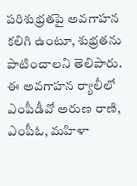పరిశుభ్రతపై అవగాహన కలిగి ఉంటూ, శుభ్రతను పాటించాలని తెలిపారు. ఈ అవగాహన ర్యాలీలో ఎంపీడీవో అరుణ రాణి, ఎంపీఓ, మహిళా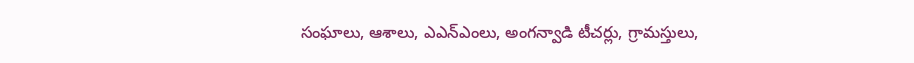సంఘాలు, ఆశాలు, ఎఎన్ఎంలు, అంగన్వాడి టీచర్లు, గ్రామస్తులు,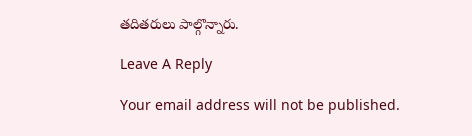తదితరులు పాల్గొన్నారు.

Leave A Reply

Your email address will not be published.